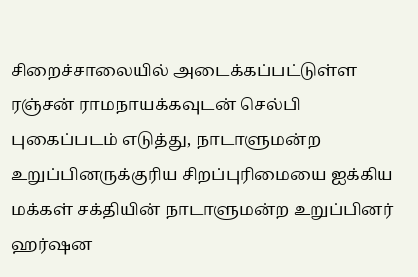சிறைச்சாலையில் அடைக்கப்பட்டுள்ள ரஞ்சன் ராமநாயக்கவுடன் செல்பி புகைப்படம் எடுத்து, நாடாளுமன்ற உறுப்பினருக்குரிய சிறப்புரிமையை ஐக்கிய மக்கள் சக்தியின் நாடாளுமன்ற உறுப்பினர் ஹர்ஷன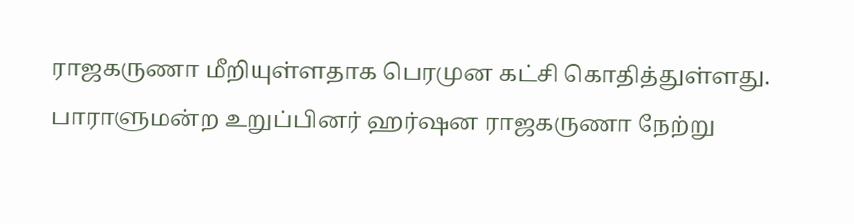ராஜகருணா மீறியுள்ளதாக பெரமுன கட்சி கொதித்துள்ளது.
பாராளுமன்ற உறுப்பினர் ஹர்ஷன ராஜகருணா நேற்று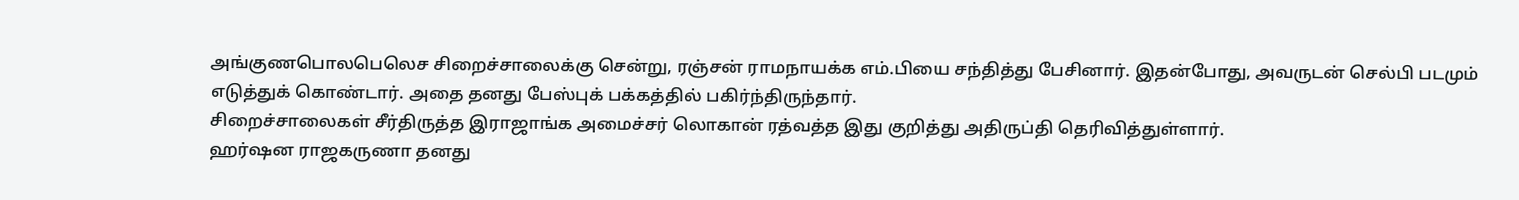அங்குணபொலபெலெச சிறைச்சாலைக்கு சென்று, ரஞ்சன் ராமநாயக்க எம்.பியை சந்தித்து பேசினார். இதன்போது, அவருடன் செல்பி படமும் எடுத்துக் கொண்டார். அதை தனது பேஸ்புக் பக்கத்தில் பகிர்ந்திருந்தார்.
சிறைச்சாலைகள் சீர்திருத்த இராஜாங்க அமைச்சர் லொகான் ரத்வத்த இது குறித்து அதிருப்தி தெரிவித்துள்ளார்.
ஹர்ஷன ராஜகருணா தனது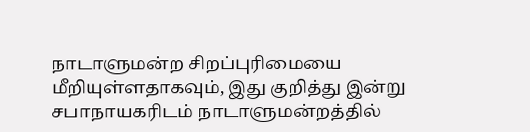நாடாளுமன்ற சிறப்புரிமையை மீறியுள்ளதாகவும், இது குறித்து இன்று சபாநாயகரிடம் நாடாளுமன்றத்தில்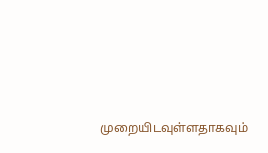முறையிடவுள்ளதாகவும்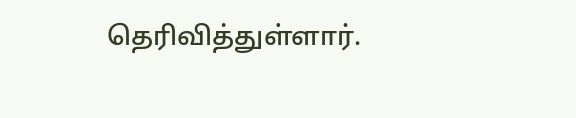தெரிவித்துள்ளார்.